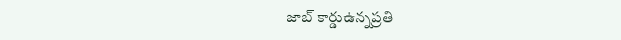జాబ్ కార్డుఉన్నప్రతి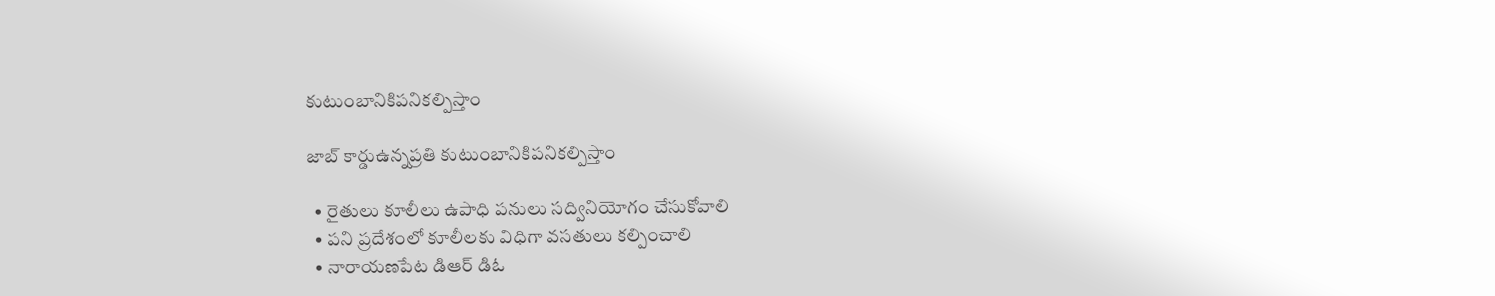కుటుంబానికిపనికల్పిస్తాం

జాబ్ కార్డుఉన్నప్రతి కుటుంబానికిపనికల్పిస్తాం

  • రైతులు కూలీలు ఉపాధి పనులు సద్వినియోగం చేసుకోవాలి
  • పని ప్రదేశంలో కూలీలకు విధిగా వసతులు కల్పించాలి
  • నారాయణపేట డిఆర్ డిఓ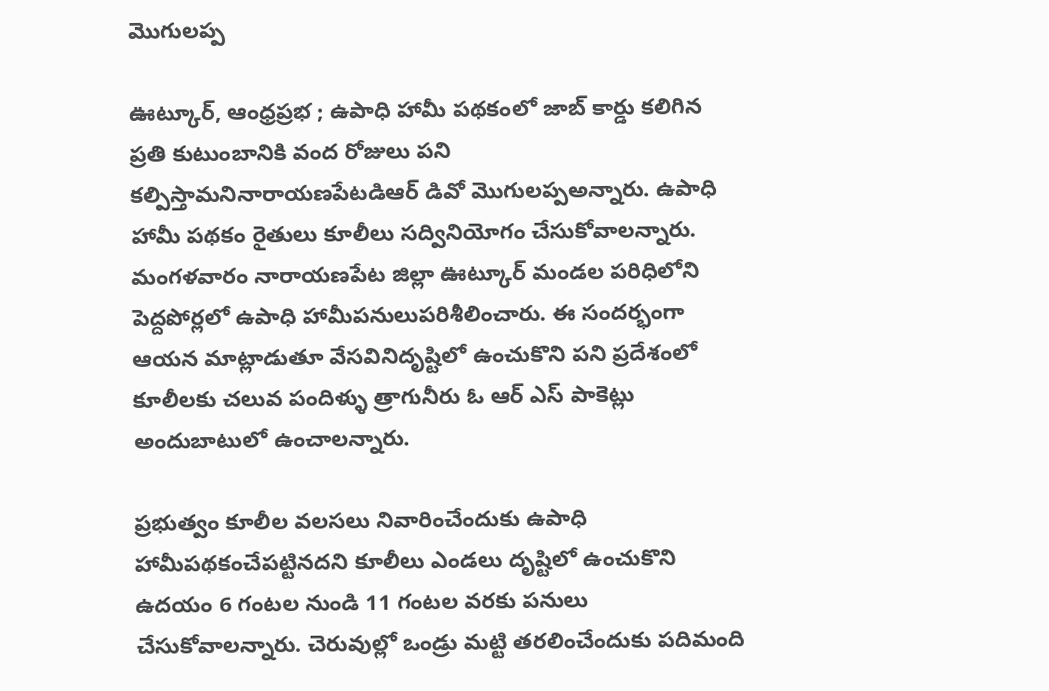మొగులప్ప

ఊట్కూర్, ఆంధ్రప్రభ ; ఉపాధి హామీ పథకంలో జాబ్ కార్డు కలిగిన ప్రతి కుటుంబానికి వంద రోజులు పని కల్పిస్తామనినారాయణపేటడిఆర్ డివో మొగులప్పఅన్నారు. ఉపాధి హామీ పథకం రైతులు కూలీలు సద్వినియోగం చేసుకోవాలన్నారు. మంగళవారం నారాయణపేట జిల్లా ఊట్కూర్ మండల పరిధిలోని పెద్దపోర్లలో ఉపాధి హామీపనులుపరిశీలించారు. ఈ సందర్భంగా ఆయన మాట్లాడుతూ వేసవినిదృష్టిలో ఉంచుకొని పని ప్రదేశంలో కూలీలకు చలువ పందిళ్ళు త్రాగునీరు ఓ ఆర్ ఎస్ పాకెట్లు అందుబాటులో ఉంచాలన్నారు.

ప్రభుత్వం కూలీల వలసలు నివారించేందుకు ఉపాధి హామీపథకంచేపట్టినదని కూలీలు ఎండలు దృష్టిలో ఉంచుకొని ఉదయం 6 గంటల నుండి 11 గంటల వరకు పనులు చేసుకోవాలన్నారు. చెరువుల్లో ఒండ్రు మట్టి తరలించేందుకు పదిమంది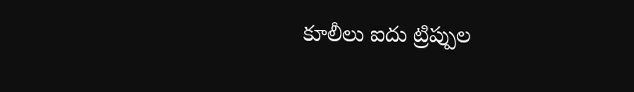కూలీలు ఐదు ట్రిప్పుల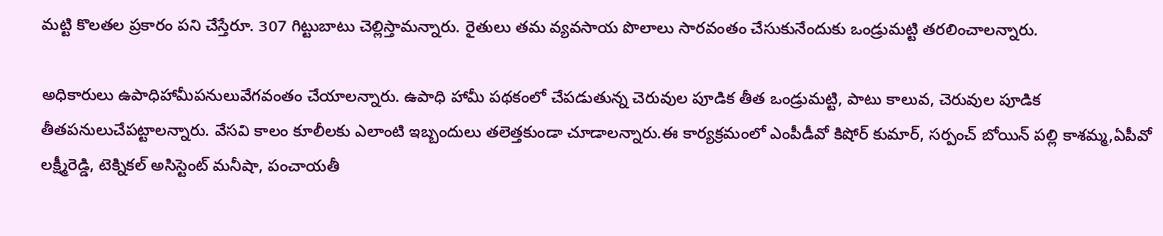మట్టి కొలతల ప్రకారం పని చేస్తేరూ. 307 గిట్టుబాటు చెల్లిస్తామన్నారు. రైతులు తమ వ్యవసాయ పొలాలు సారవంతం చేసుకునేందుకు ఒండ్రుమట్టి తరలించాలన్నారు.

అధికారులు ఉపాధిహామీపనులువేగవంతం చేయాలన్నారు. ఉపాధి హామీ పథకంలో చేపడుతున్న చెరువుల పూడిక తీత ఒండ్రుమట్టి, పాటు కాలువ, చెరువుల పూడిక తీతపనులుచేపట్టాలన్నారు. వేసవి కాలం కూలీలకు ఎలాంటి ఇబ్బందులు తలెత్తకుండా చూడాలన్నారు.ఈ కార్యక్రమంలో ఎంపీడీవో కిషోర్ కుమార్, సర్పంచ్ బోయిన్ పల్లి కాశమ్మ,ఏపీవో లక్ష్మీరెడ్డి, టెక్నికల్ అసిస్టెంట్ మనీషా, పంచాయతీ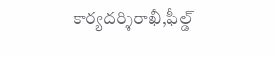కార్యదర్శిరాఖీ,ఫీల్డ్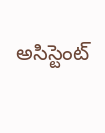అసిస్టెంట్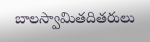బాలస్వామితదితరులు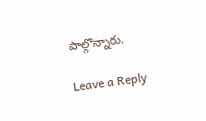పాల్గొన్నారు.

Leave a Reply